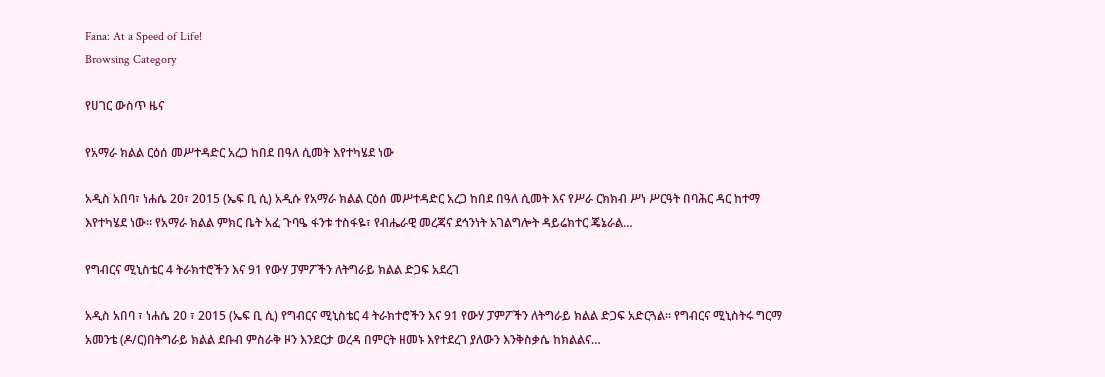Fana: At a Speed of Life!
Browsing Category

የሀገር ውስጥ ዜና

የአማራ ክልል ርዕሰ መሥተዳድር አረጋ ከበደ በዓለ ሲመት እየተካሄደ ነው

አዲስ አበባ፣ ነሐሴ 20፣ 2015 (ኤፍ ቢ ሲ) አዲሱ የአማራ ክልል ርዕሰ መሥተዳድር አረጋ ከበደ በዓለ ሲመት እና የሥራ ርክክብ ሥነ ሥርዓት በባሕር ዳር ከተማ እየተካሄደ ነው። የአማራ ክልል ምክር ቤት አፈ ጉባዔ ፋንቱ ተስፋዬ፣ የብሔራዊ መረጃና ደኅንነት አገልግሎት ዳይሬክተር ጄኔራል…

የግብርና ሚኒስቴር 4 ትራክተሮችን እና 91 የውሃ ፓምፖችን ለትግራይ ክልል ድጋፍ አደረገ

አዲስ አበባ ፣ ነሐሴ 20 ፣ 2015 (ኤፍ ቢ ሲ) የግብርና ሚኒስቴር 4 ትራክተሮችን እና 91 የውሃ ፓምፖችን ለትግራይ ክልል ድጋፍ አድርጓል፡፡ የግብርና ሚኒስትሩ ግርማ አመንቴ (ዶ/ር)በትግራይ ክልል ደቡብ ምስራቅ ዞን እንደርታ ወረዳ በምርት ዘመኑ እየተደረገ ያለውን እንቅስቃሴ ከክልልና…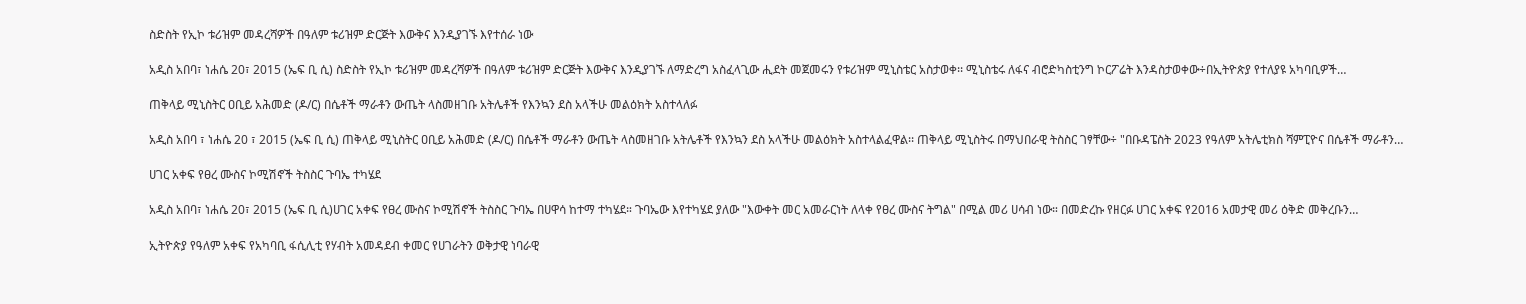ስድስት የኢኮ ቱሪዝም መዳረሻዎች በዓለም ቱሪዝም ድርጅት እውቅና እንዲያገኙ እየተሰራ ነው

አዲስ አበባ፣ ነሐሴ 20፣ 2015 (ኤፍ ቢ ሲ) ስድስት የኢኮ ቱሪዝም መዳረሻዎች በዓለም ቱሪዝም ድርጅት እውቅና እንዲያገኙ ለማድረግ አስፈላጊው ሒደት መጀመሩን የቱሪዝም ሚኒስቴር አስታወቀ፡፡ ሚኒስቴሩ ለፋና ብሮድካስቲንግ ኮርፖሬት እንዳስታወቀው÷በኢትዮጵያ የተለያዩ አካባቢዎች…

ጠቅላይ ሚኒስትር ዐቢይ አሕመድ (ዶ/ር) በሴቶች ማራቶን ውጤት ላስመዘገቡ አትሌቶች የእንኳን ደስ አላችሁ መልዕክት አስተላለፉ

አዲስ አበባ ፣ ነሐሴ 20 ፣ 2015 (ኤፍ ቢ ሲ) ጠቅላይ ሚኒስትር ዐቢይ አሕመድ (ዶ/ር) በሴቶች ማራቶን ውጤት ላስመዘገቡ አትሌቶች የእንኳን ደስ አላችሁ መልዕክት አስተላልፈዋል፡፡ ጠቅላይ ሚኒስትሩ በማህበራዊ ትስስር ገፃቸው÷ "በቡዳፔስት 2023 የዓለም አትሌቲክስ ሻምፒዮና በሴቶች ማራቶን…

ሀገር አቀፍ የፀረ ሙስና ኮሚሽኖች ትስስር ጉባኤ ተካሄደ

አዲስ አበባ፣ ነሐሴ 20፣ 2015 (ኤፍ ቢ ሲ)ሀገር አቀፍ የፀረ ሙስና ኮሚሽኖች ትስስር ጉባኤ በሀዋሳ ከተማ ተካሄደ። ጉባኤው እየተካሄደ ያለው "እውቀት መር አመራርነት ለላቀ የፀረ ሙስና ትግል" በሚል መሪ ሀሳብ ነው። በመድረኩ የዘርፉ ሀገር አቀፍ የ2016 አመታዊ መሪ ዕቅድ መቅረቡን…

ኢትዮጵያ የዓለም አቀፍ የአካባቢ ፋሲሊቲ የሃብት አመዳደብ ቀመር የሀገራትን ወቅታዊ ነባራዊ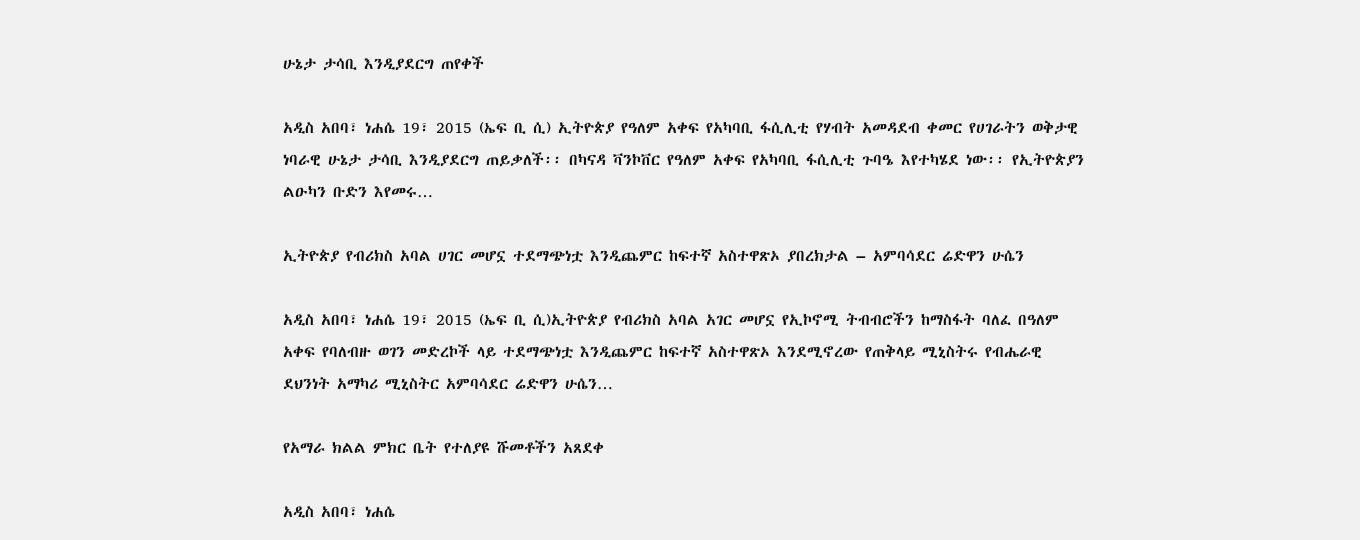ሁኔታ ታሳቢ እንዲያደርግ ጠየቀች

አዲስ አበባ፣ ነሐሴ 19፣ 2015 (ኤፍ ቢ ሲ) ኢትዮጵያ የዓለም አቀፍ የአካባቢ ፋሲሊቲ የሃብት አመዳደብ ቀመር የሀገራትን ወቅታዊ ነባራዊ ሁኔታ ታሳቢ እንዲያደርግ ጠይቃለች፡፡ በካናዳ ቫንኮቨር የዓለም አቀፍ የአካባቢ ፋሲሊቲ ጉባዔ እየተካሄደ ነው፡፡ የኢትዮጵያን ልዑካን ቡድን እየመሩ…

ኢትዮጵያ የብሪክስ አባል ሀገር መሆኗ ተደማጭነቷ እንዲጨምር ከፍተኛ አስተዋጽኦ ያበረክታል – አምባሳደር ሬድዋን ሁሴን

አዲስ አበባ፣ ነሐሴ 19፣ 2015 (ኤፍ ቢ ሲ)ኢትዮጵያ የብሪክስ አባል አገር መሆኗ የኢኮኖሚ ትብብሮችን ከማስፋት ባለፈ በዓለም አቀፍ የባለብዙ ወገን መድረኮች ላይ ተደማጭነቷ እንዲጨምር ከፍተኛ አስተዋጽኦ እንደሚኖረው የጠቅላይ ሚኒስትሩ የብሔራዊ ደህንነት አማካሪ ሚኒስትር አምባሳደር ሬድዋን ሁሴን…

የአማራ ክልል ምክር ቤት የተለያዩ ሹመቶችን አጸደቀ

አዲስ አበባ፣ ነሐሴ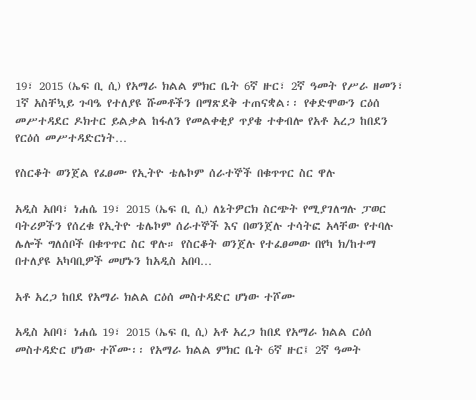19፣ 2015 (ኤፍ ቢ ሲ) የአማራ ክልል ምክር ቤት 6ኛ ዙር፣ 2ኛ ዓመት የሥራ ዘመን፣ 1ኛ አስቸኳይ ጉባዔ የተለያዩ ሹመቶችን በማጽደቅ ተጠናቋል፡፡ የቀድሞውን ርዕሰ መሥተዳደር ዶክተር ይልቃል ከፋለን የመልቀቂያ ጥያቄ ተቀብሎ የአቶ አረጋ ከበደን የርዕሰ መሥተዳድርነት…

የስርቆት ወንጀል የፈፀሙ የኢትዮ ቴሌኮም ሰራተኞች በቁጥጥር ስር ዋሉ

አዲስ አበባ፣ ነሐሴ 19፣ 2015 (ኤፍ ቢ ሲ) ለኔትዎርክ ስርጭት የሚያገለግሉ ፓወር ባትሪዎችን የሰረቁ የኢትዮ ቴሌኮም ሰራተኞች እና በወንጀሉ ተሳትፎ አላቸው የተባሉ ሌሎች ግለሰቦች በቁጥጥር ስር ዋሉ። የስርቆት ወንጀሉ የተፈፀመው በየካ ክ/ከተማ በተለያዩ አካባቢዎች መሆኑን ከአዲስ አበባ…

አቶ አረጋ ከበደ የአማራ ክልል ርዕሰ መስተዳድር ሆነው ተሾሙ

አዲስ አበባ፣ ነሐሴ 19፣ 2015 (ኤፍ ቢ ሲ) አቶ አረጋ ከበደ የአማራ ክልል ርዕሰ መስተዳድር ሆነው ተሾሙ፡፡ የአማራ ክልል ምክር ቤት 6ኛ ዙር፤ 2ኛ ዓመት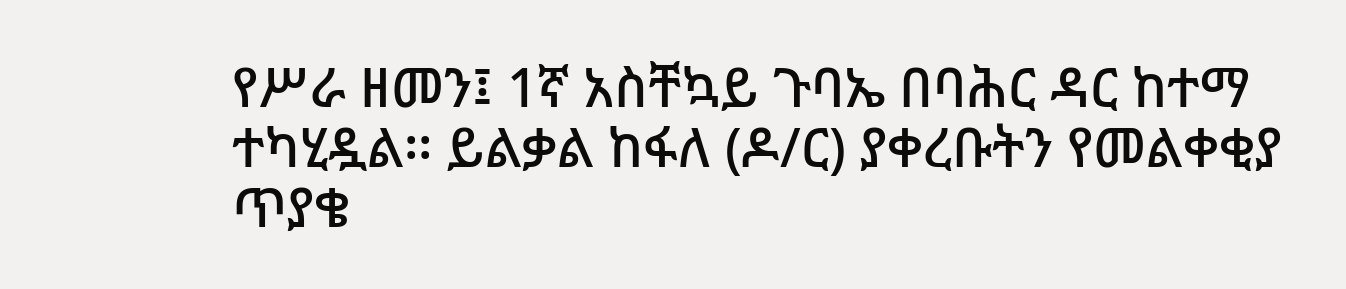የሥራ ዘመን፤ 1ኛ አስቸኳይ ጉባኤ በባሕር ዳር ከተማ ተካሂዷል፡፡ ይልቃል ከፋለ (ዶ/ር) ያቀረቡትን የመልቀቂያ ጥያቄ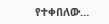የተቀበለው…